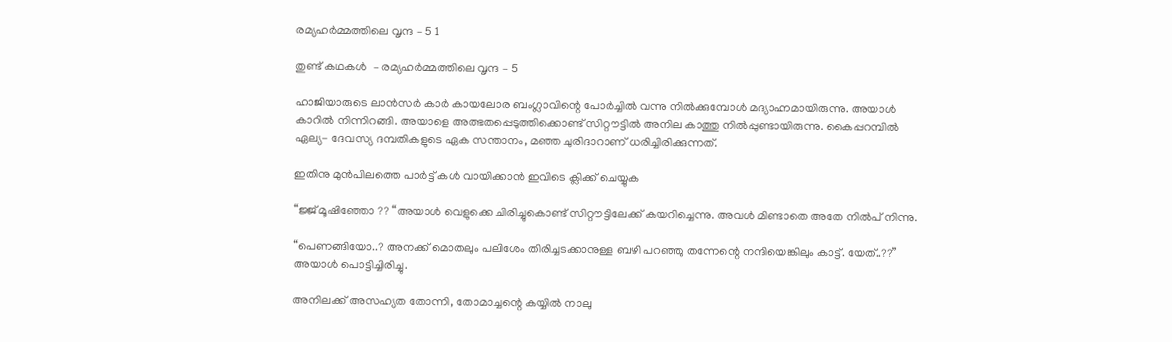രമ്യഹര്‍മ്മത്തിലെ വൃന്ദ – 5 1

തുണ്ട് കഥകള്‍  – രമ്യഹര്‍മ്മത്തിലെ വൃന്ദ – 5

ഹാജിയാരുടെ ലാൻസർ കാർ കായലോര ബംഗ്ലാവിന്റെ പോർച്ചിൽ വന്നു നിൽക്കുമ്പോൾ മദ്യാഹ്നമായിരുന്നു. അയാൾ കാറിൽ നിന്നിറങ്ങി. അയാളെ അത്ഭതപ്പെടുത്തിക്കൊണ്ട് സിറ്റൗട്ടിൽ അനില കാത്തു നിൽപ്പുണ്ടായിരുന്നു. കൈപ്പറമ്പിൽ ഏല്യ- ദേവസ്യ ദമ്പതികളുടെ ഏക സന്താനം, മഞ്ഞ ചുരിദാറാണ് ധരിച്ചിരിക്കുന്നത്.

ഇതിനു മുന്‍പിലത്തെ പാര്‍ട്ട്‌ കള്‍ വായിക്കാന്‍ ഇവിടെ ക്ലിക്ക് ചെയ്യുക

“ജ്ജ് മൂഷിഞ്ഞോ ?? “അയാൾ വെളുക്കെ ചിരിച്ചുകൊണ്ട് സിറ്റൗട്ടിലേക്ക് കയറിച്ചെന്നു. അവൾ മിണ്ടാതെ അതേ നിൽപ് നിന്നു.

“പെണങ്ങിയോ..? അനക്ക് മൊതലും പലിശേം തിരിച്ചടക്കാനുള്ള ബഴി പറഞ്ഞു തന്നേന്റെ നന്ദിയെങ്കിലും കാട്ട്. യേത്..??” അയാൾ പൊട്ടിച്ചിരിച്ചു.

അനിലക്ക് അസഹ്യത തോന്നി, തോമാച്ചന്റെ കയ്യിൽ നാലു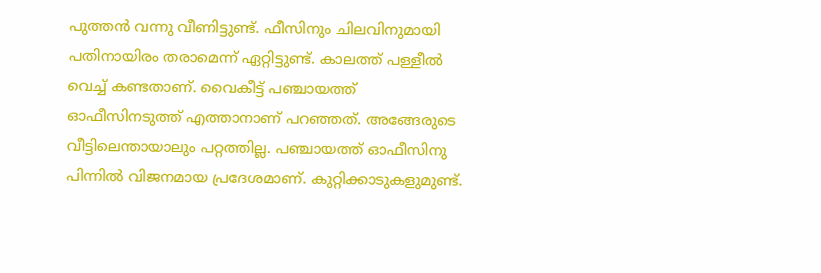പുത്തൻ വന്നു വീണിട്ടുണ്ട്. ഫീസിനും ചിലവിനുമായി പതിനായിരം തരാമെന്ന് ഏറ്റിട്ടുണ്ട്. കാലത്ത് പള്ളീൽ വെച്ച് കണ്ടതാണ്. വൈകീട്ട് പഞ്ചായത്ത് ഓഫീസിനടുത്ത് എത്താനാണ് പറഞ്ഞത്. അങ്ങേരുടെ വീട്ടിലെന്തായാലും പറ്റത്തില്ല. പഞ്ചായത്ത് ഓഫീസിനു പിന്നിൽ വിജനമായ പ്രദേശമാണ്. കുറ്റിക്കാടുകളുമുണ്ട്.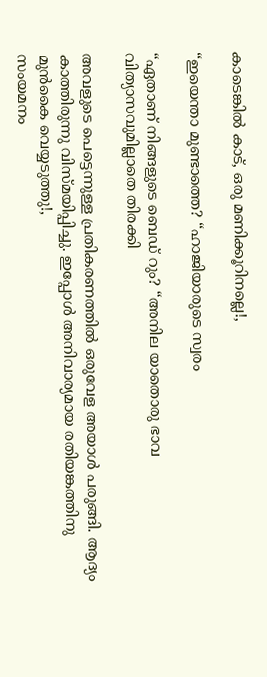കാടെങ്കിൽ കാട്, ഒരു മണിക്കൂറിനല്ലെ!,

“ഇയെന്താ മുണ്ടാത്തെ? “ഹാജിയാരുടെ സ്വരം

“ഏതാണ് നിങ്ങളുടെ ബെഡ് റും? “അനില യാതൊരു ഭാവ വിത്യാസവുമില്ലാതെ തിരക്കി

അവളുടെ പെട്ടെന്നുള്ള പ്രതികരണത്തിൽ ഒരുവേള അയാൾ പരുങ്ങി. ആദ്യം കാത്തിരുന്നു വിസ്മയിപ്പിച്ചു. ഇപ്പോൾ അനിവാര്യമായ രതിയങ്കത്തിനു മുൻകൈ വെയ്യടുത്തു!,
സംയമനം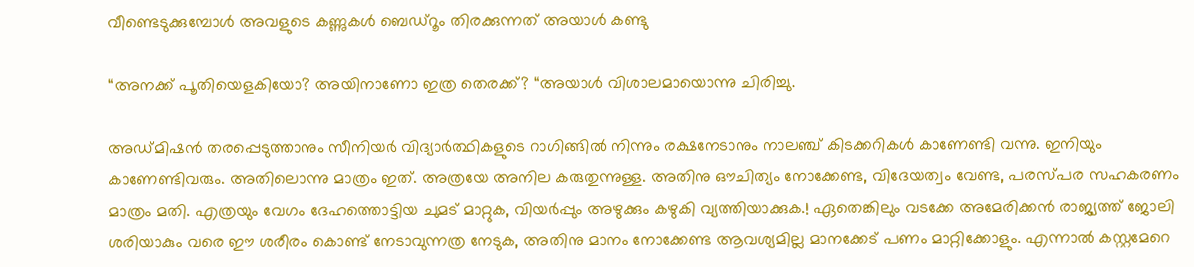വീണ്ടെടുക്കുമ്പോൾ അവളുടെ കണ്ണുകൾ ബെഡ്റൂം തിരക്കുന്നത് അയാൾ കണ്ടു

“അനക്ക് പൂതിയെളകിയോ? അയിനാണോ ഇത്ര തെരക്ക്? “അയാൾ വിശാലമായൊന്നു ചിരിച്ചു.

അഡ്മിഷൻ തരപ്പെടുത്താനും സീനിയർ വിദ്യാർത്ഥികളുടെ റാഗിങ്ങിൽ നിന്നും രക്ഷനേടാനും നാലഞ്ച് കിടക്കറികൾ കാണേണ്ടി വന്നു. ഇനിയും കാണേണ്ടിവരും. അതിലൊന്നു മാത്രം ഇത്. അത്രയേ അനില കരുതുന്നുള്ള. അതിനു ഔചിത്യം നോക്കേണ്ട, വിദേയത്വം വേണ്ട, പരസ്പര സഹകരണം മാത്രം മതി. എത്രയും വേഗം ദേഹത്തൊട്ടിയ ചുമട് മാറ്റുക, വിയർപ്പും അഴുക്കും കഴുകി വ്യത്തിയാക്കുക.! ഏതെങ്കിലും വടക്കേ അമേരിക്കൻ രാജ്യത്ത് ജോലി ശരിയാകും വരെ ഈ ശരീരം കൊണ്ട് നേടാവുന്നത്ര നേടുക, അതിനു മാനം നോക്കേണ്ട ആവശ്യമില്ല മാനക്കേട് പണം മാറ്റിക്കോളും. എന്നാൽ കസ്റ്റമേറെ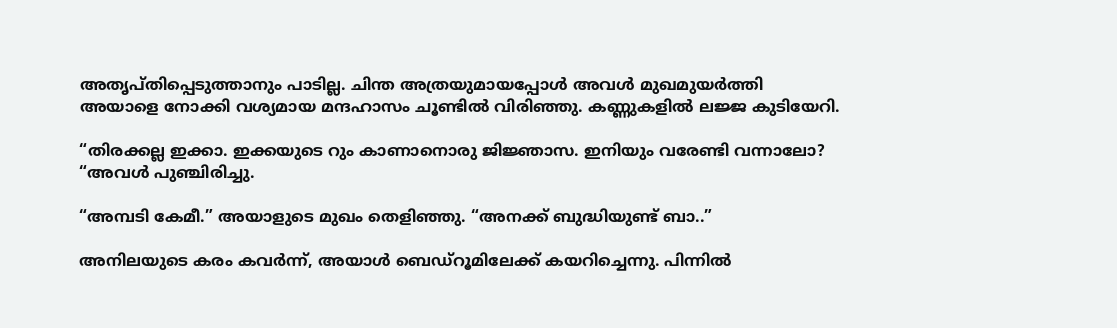അതൃപ്തിപ്പെടുത്താനും പാടില്ല. ചിന്ത അത്രയുമായപ്പോൾ അവൾ മുഖമുയർത്തി
അയാളെ നോക്കി വശ്യമായ മന്ദഹാസം ചൂണ്ടിൽ വിരിഞ്ഞു. കണ്ണുകളിൽ ലജ്ജ കുടിയേറി.

“തിരക്കല്ല ഇക്കാ. ഇക്കയുടെ റും കാണാനൊരു ജിജ്ഞാസ. ഇനിയും വരേണ്ടി വന്നാലോ? “അവൾ പുഞ്ചിരിച്ചു.

“അമ്പടി കേമീ.” അയാളുടെ മുഖം തെളിഞ്ഞു. “അനക്ക് ബുദ്ധിയുണ്ട് ബാ..”

അനിലയുടെ കരം കവർന്ന്, അയാൾ ബെഡ്റൂമിലേക്ക് കയറിച്ചെന്നു. പിന്നിൽ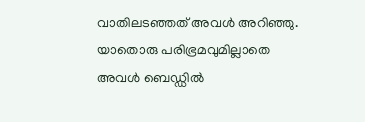വാതിലടഞ്ഞത് അവൾ അറിഞ്ഞു. യാതൊരു പരിഭ്രമവുമില്ലാതെ അവൾ ബെഡ്ഡിൽ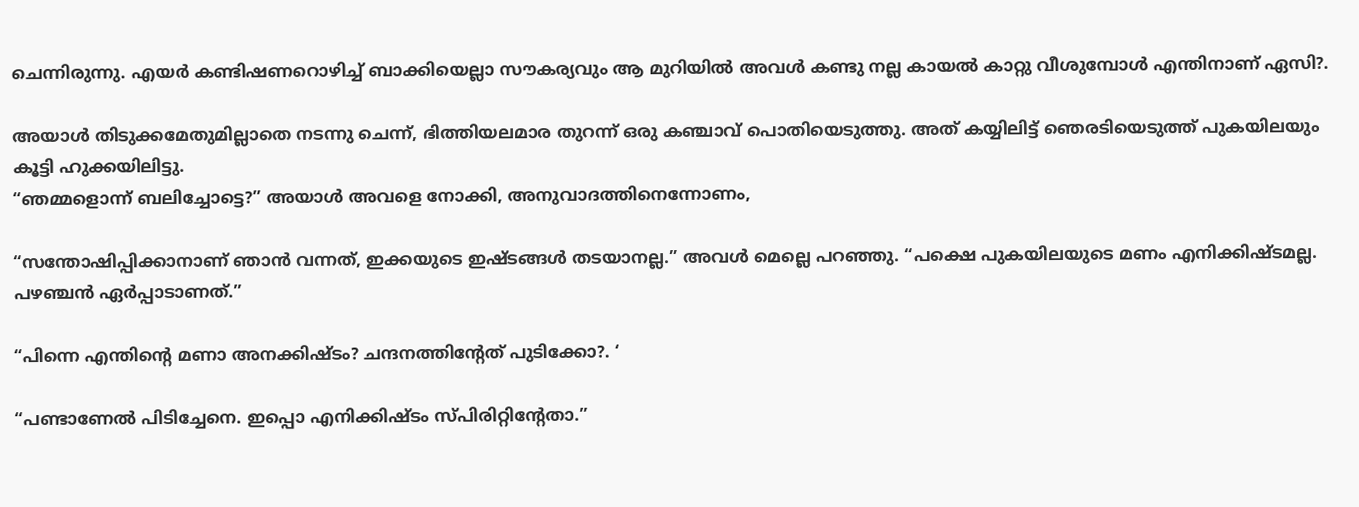ചെന്നിരുന്നു. എയർ കണ്ടിഷണറൊഴിച്ച് ബാക്കിയെല്ലാ സൗകര്യവും ആ മുറിയിൽ അവൾ കണ്ടു നല്ല കായൽ കാറ്റു വീശുമ്പോൾ എന്തിനാണ് ഏസി?.

അയാൾ തിടുക്കമേതുമില്ലാതെ നടന്നു ചെന്ന്, ഭിത്തിയലമാര തുറന്ന് ഒരു കഞ്ചാവ് പൊതിയെടുത്തു. അത് കയ്യിലിട്ട് ഞെരടിയെടുത്ത് പുകയിലയും കൂട്ടി ഹുക്കയിലിട്ടു.
“ഞമ്മളൊന്ന് ബലിച്ചോട്ടെ?” അയാൾ അവളെ നോക്കി, അനുവാദത്തിനെന്നോണം,

“സന്തോഷിപ്പിക്കാനാണ് ഞാൻ വന്നത്, ഇക്കയുടെ ഇഷ്ടങ്ങൾ തടയാനല്ല.” അവൾ മെല്ലെ പറഞ്ഞു. “പക്ഷെ പുകയിലയുടെ മണം എനിക്കിഷ്ടമല്ല. പഴഞ്ചൻ ഏർപ്പാടാണത്.”

“പിന്നെ എന്തിന്റെ മണാ അനക്കിഷ്ടം? ചന്ദനത്തിന്റേത് പുടിക്കോ?. ‘

“പണ്ടാണേൽ പിടിച്ചേനെ. ഇപ്പൊ എനിക്കിഷ്ടം സ്പിരിറ്റിന്റേതാ.”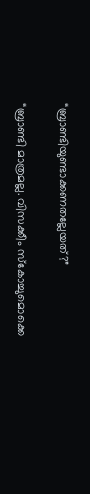“ബ്രാണ്ടിയുണ്ടാക്കണതല്ലേയത്?”

“ബ്രാണ്ടി മാത്രമല്ല. വിസക്കീം സ്കോച്ചുമൊക്കെ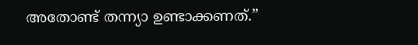അതോണ്ട് തന്ന്യാ ഉണ്ടാക്കണത്.”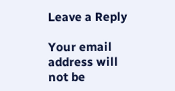Leave a Reply

Your email address will not be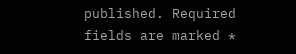published. Required fields are marked *